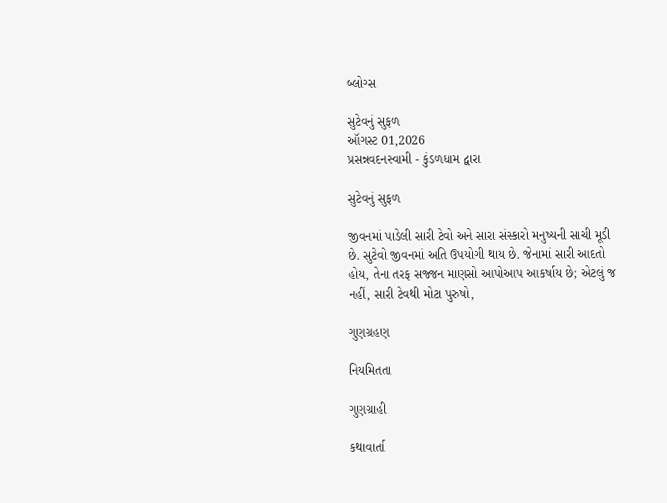બ્લોગ્સ

સુટેવનું સુફળ
ઑગસ્ટ 01,2026
પ્રસન્નવદનસ્વામી - કુંડળધામ દ્વારા

સુટેવનું સુફળ

જીવનમાં પાડેલી સારી ટેવો અને સારા સંસ્કારો મનુષ્યની સાચી મૂડી છે. સુટેવો જીવનમાં અતિ ઉપયોગી થાય છે. જેનામાં સારી આદતો હોય, તેના તરફ સજ્જન માણસો આપોઆપ આકર્ષાય છે; એટલું જ નહીં, સારી ટેવથી મોટા પુરુષો,

ગુણગ્રહણ

નિયમિતતા

ગુણગ્રાહી

કથાવાર્તા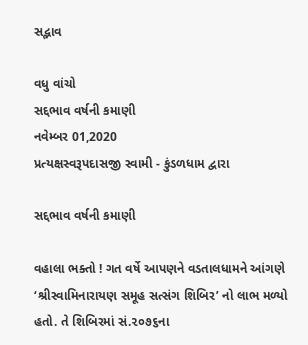સદ્ભાવ

વધુ વાંચો
સદ્દભાવ વર્ષની કમાણી
નવેમ્બર 01,2020
પ્રત્યક્ષસ્વરૂપદાસજી સ્વામી - કુંડળધામ દ્વારા

સદ્દભાવ વર્ષની કમાણી

વહાલા ભક્તો ! ગત વર્ષે આપણને વડતાલધામને આંગણે ‘શ્રીસ્વામિનારાયણ સમૂહ સત્સંગ શિબિર’ નો લાભ મળ્યો હતો. તે શિબિરમાં સં.૨૦૭૬ના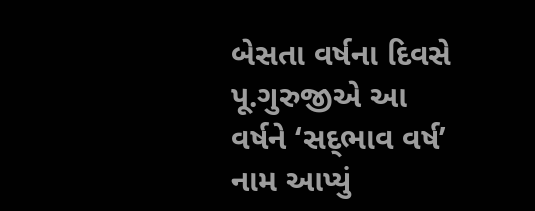બેસતા વર્ષના દિવસે પૂ.ગુરુજીએ આ વર્ષને ‘સદ્‌ભાવ વર્ષ’ નામ આપ્યું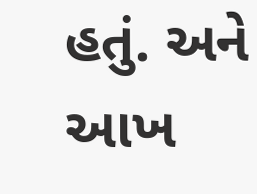હતું. અને આખ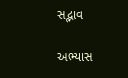સદ્ભાવ

અભ્યાસ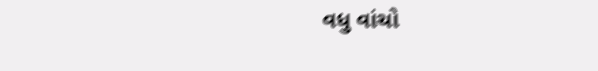વધુ વાંચો